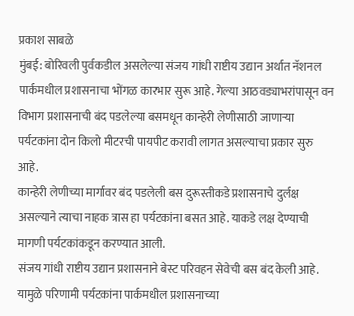प्रकाश साबळे
मुंबई: बोरिवली पुर्वकडील असलेल्या संजय गांधी राष्टीय उद्यान अर्थात नॅशनल पार्कमधील प्रशासनाचा भोंगळ कारभार सुरू आहे. गेल्या आठवड्याभरांपासून वन विभाग प्रशासनाची बंद पडलेल्या बसमधून कान्हेरी लेणीसाठी जाणाऱ्या पर्यटकांना दोन किलो मीटरची पायपीट करावी लागत असल्याचा प्रकार सुरु आहे.
कान्हेरी लेणीच्या मार्गावर बंद पडलेली बस दुरूस्तीकडे प्रशासनाचे दुर्लक्ष असल्याने त्याचा नाहक त्रास हा पर्यटकांना बसत आहे. याकडे लक्ष देण्याची मागणी पर्यटकांकडून करण्यात आली.
संजय गांधी राष्टीय उद्यान प्रशासनाने बेस्ट परिवहन सेवेची बस बंद केली आहे. यामुळे परिणामी पर्यटकांना पार्कमधील प्रशासनाच्या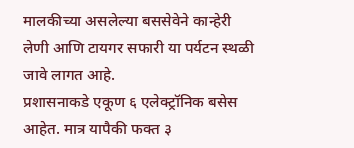मालकीच्या असलेल्या बससेवेने कान्हेरी लेणी आणि टायगर सफारी या पर्यटन स्थळी जावे लागत आहे.
प्रशासनाकडे एकूण ६ एलेक्ट्रॉनिक बसेस आहेत. मात्र यापैकी फक्त ३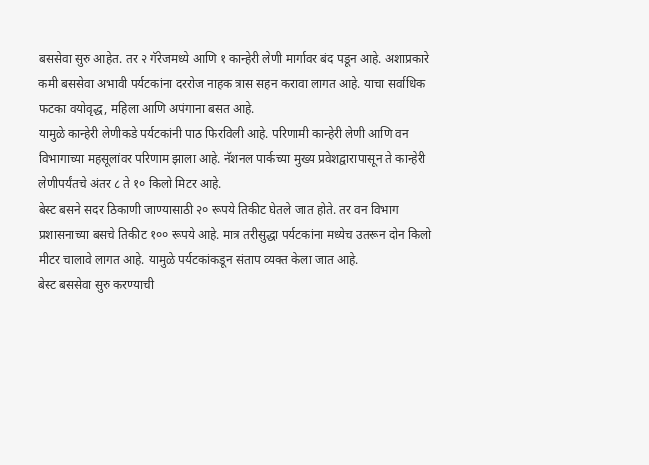बससेवा सुरु आहेत. तर २ गॅरेजमध्ये आणि १ कान्हेरी लेणी मार्गावर बंद पडून आहे. अशाप्रकारे कमी बससेवा अभावी पर्यटकांना दररोज नाहक त्रास सहन करावा लागत आहे. याचा सर्वाधिक फटका वयोवृद्ध, महिला आणि अपंगाना बसत आहे.
यामुळे कान्हेरी लेणीकडे पर्यटकांनी पाठ फिरविली आहे. परिणामी कान्हेरी लेणी आणि वन विभागाच्या महसूलांवर परिणाम झाला आहे. नॅशनल पार्कच्या मुख्य प्रवेशद्वारापासून ते कान्हेरी लेणीपर्यंतचे अंतर ८ ते १० किलो मिटर आहे.
बेस्ट बसने सदर ठिकाणी जाण्यासाठी २० रूपये तिकीट घेतले जात होते. तर वन विभाग प्रशासनाच्या बसचे तिकीट १०० रूपये आहे. मात्र तरीसुद्धा पर्यटकांना मध्येच उतरून दोन किलो मीटर चालावे लागत आहे. यामुळे पर्यटकांकडून संताप व्यक्त केला जात आहे.
बेस्ट बससेवा सुरु करण्याची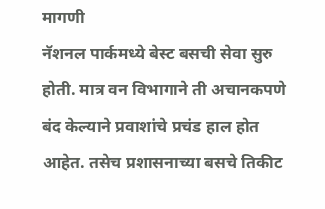मागणी
नॅशनल पार्कमध्ये बेस्ट बसची सेवा सुरु होती. मात्र वन विभागाने ती अचानकपणे बंद केल्याने प्रवाशांचे प्रचंड हाल होत आहेत. तसेच प्रशासनाच्या बसचे तिकीट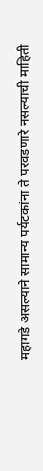महागडे असल्याने सामान्य पर्यटकांना ते परवडणारे नसल्याची माहिती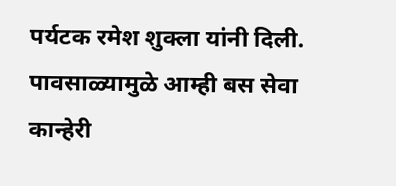पर्यटक रमेश शुक्ला यांनी दिली.
पावसाळ्यामुळे आम्ही बस सेवा कान्हेरी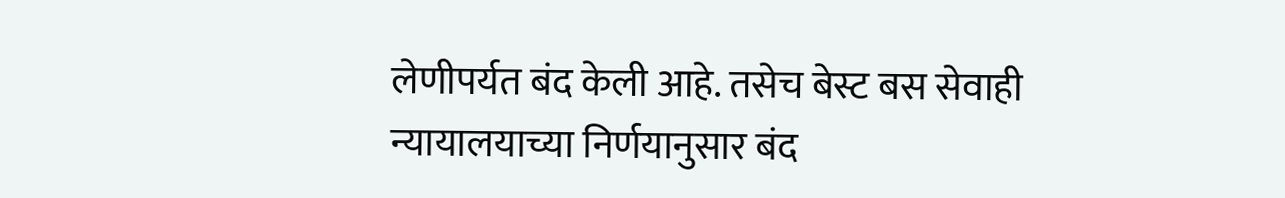लेणीपर्यत बंद केली आहे. तसेच बेस्ट बस सेवाही न्यायालयाच्या निर्णयानुसार बंद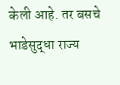केली आहे. तर बसचे भाडेसुद्धा राज्य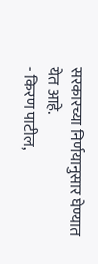सरकारच्या निर्णयानुसार घेण्यात येत आहे.
- किरण पाटील,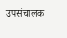उपसंचालक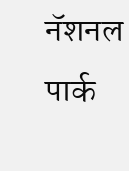नॅशनल पार्क